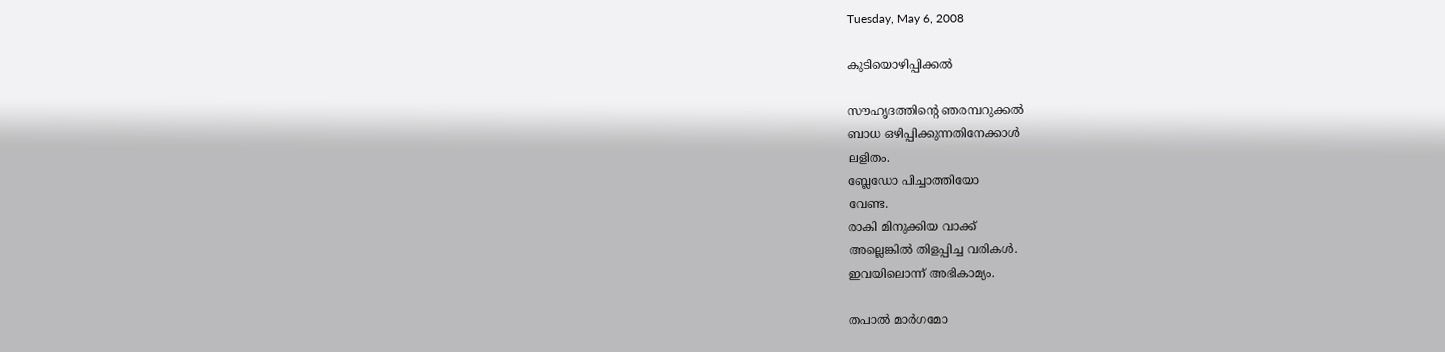Tuesday, May 6, 2008

കുടിയൊഴിപ്പിക്കല്‍

സൗഹൃദത്തിന്റെ ഞരമ്പറുക്കല്‍
ബാധ ഒഴിപ്പിക്കുന്നതിനേക്കാള്‍
ലളിതം.
ബ്ലേഡോ പിച്ചാത്തിയോ
വേണ്ട.
രാകി മിനുക്കിയ വാക്ക്‌
അല്ലെങ്കില്‍ തിളപ്പിച്ച വരികള്‍.
ഇവയിലൊന്ന്‌ അഭികാമ്യം.

തപാല്‍ മാര്‍ഗമോ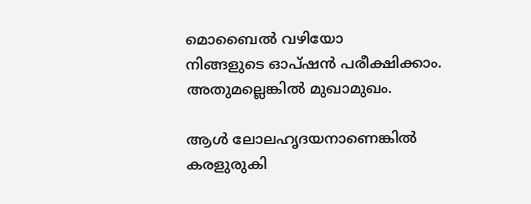മൊബൈല്‍ വഴിയോ
നിങ്ങളുടെ ഓപ്‌ഷന്‍ പരീക്ഷിക്കാം.
അതുമല്ലെങ്കില്‍ മുഖാമുഖം.

ആള്‍ ലോലഹൃദയനാണെങ്കില്‍
കരളുരുകി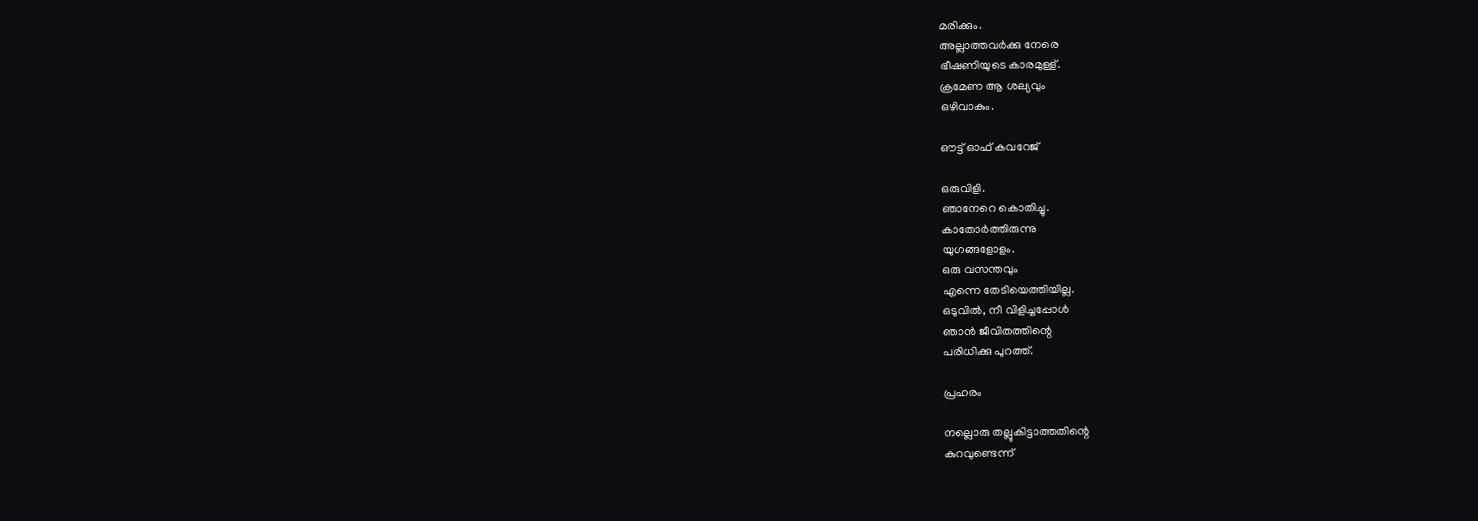മരിക്കും.
അല്ലാത്തവര്‍ക്കു നേരെ
ഭീഷണിയുടെ കാരമുള്ള്‌.
ക്രമേണ ആ ശല്യവും
ഒഴിവാകും.

ഔട്ട്‌ ഓഫ്‌ കവറേജ്‌

ഒരുവിളി.
ഞാനേറെ കൊതിച്ചു.
കാതോര്‍ത്തിരുന്നു
യുഗങ്ങളോളം.
ഒരു വസന്തവും
എന്നെ തേടിയെത്തിയില്ല.
ഒടുവില്‍, നീ വിളിച്ചപ്പോള്‍
ഞാന്‍ ജീവിതത്തിന്റെ
പരിധിക്കു പുറത്ത്‌.

പ്രഹരം

നല്ലൊരു തല്ലുകിട്ടാത്തതിന്റെ
കുറവുണ്ടെന്ന്‌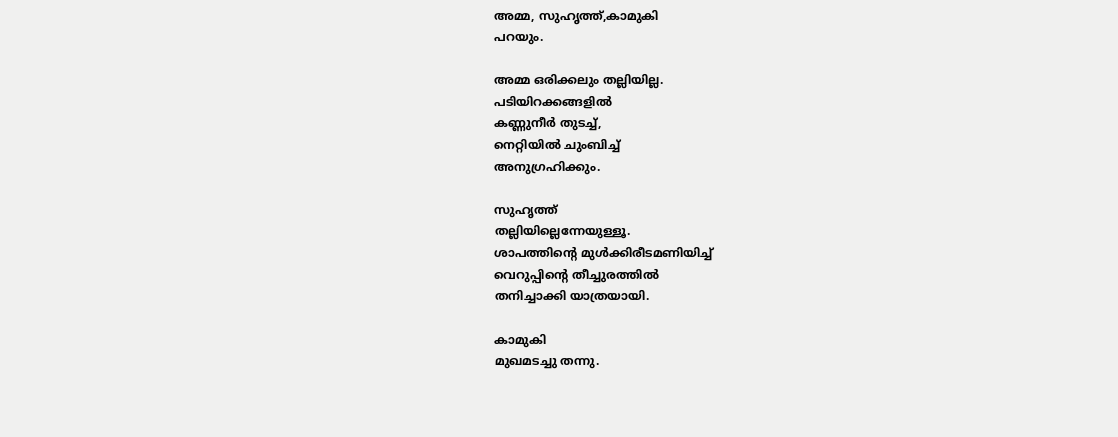അമ്മ, സുഹൃത്ത്‌,കാമുകി
പറയും.

അമ്മ ഒരിക്കലും തല്ലിയില്ല.
പടിയിറക്കങ്ങളില്‍
കണ്ണുനീര്‍ തുടച്ച്‌,
നെറ്റിയില്‍ ചുംബിച്ച്‌
അനുഗ്രഹിക്കും.

സുഹൃത്ത്‌
തല്ലിയില്ലെന്നേയുള്ളൂ.
ശാപത്തിന്റെ മുള്‍ക്കിരീടമണിയിച്ച്‌
വെറുപ്പിന്റെ തീച്ചുരത്തില്‍
തനിച്ചാക്കി യാത്രയായി.

കാമുകി
മുഖമടച്ചു തന്നു.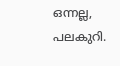ഒന്നല്ല, പലകുറി.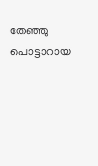തേഞ്ഞു പൊട്ടാറായ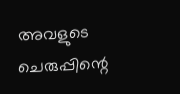അവളുടെ ചെരുപ്പിന്റെ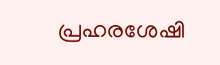പ്രഹരശേഷി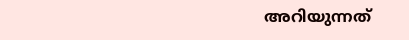അറിയുന്നത്‌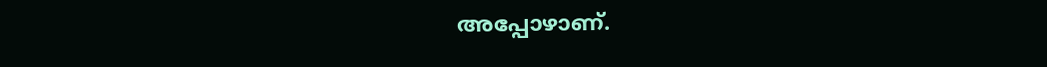അപ്പോഴാണ്‌.